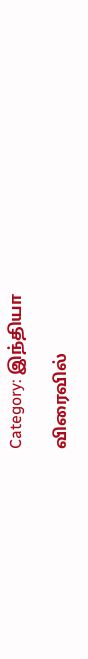Category: இந்தியா

விரைவில்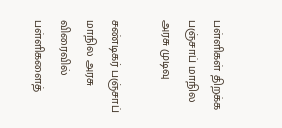பள்ளிகள் திறக்க பஞ்சாப் மாநில அரசு முடிவு

சண்டிகர் பஞ்சாப் மாநில அரசு விரைவில் பள்ளிகளைத்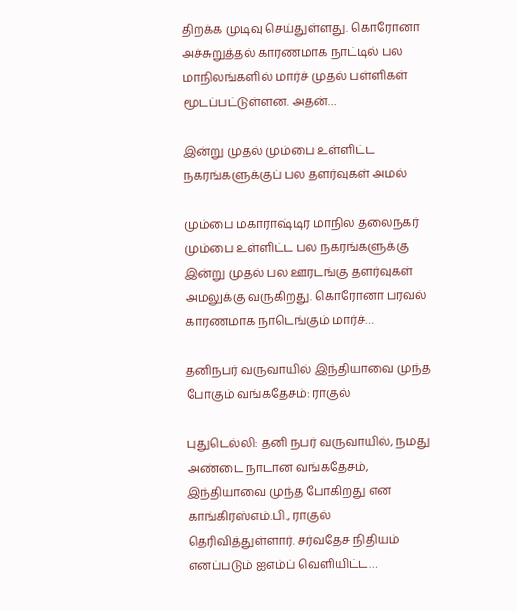திறக்க முடிவு செய்துள்ளது. கொரோனா அச்சுறுத்தல் காரணமாக நாட்டில் பல மாநிலங்களில் மார்ச் முதல் பள்ளிகள் மூடப்பட்டுள்ளன. அதன்…

இன்று முதல் மும்பை உள்ளிட்ட நகரங்களுக்குப் பல தளர்வுகள் அமல்

மும்பை மகாராஷ்டிர மாநில தலைநகர் மும்பை உள்ளிட்ட பல நகரங்களுக்கு இன்று முதல் பல ஊரடங்கு தளர்வுகள் அமலுக்கு வருகிறது. கொரோனா பரவல் காரணமாக நாடெங்கும் மார்ச்…

தனிநபர் வருவாயில் இந்தியாவை முந்த போகும் வங்கதேசம்: ராகுல்

புதுடெல்லி: தனி நபர் வருவாயில், நமது அண்டை நாடான வங்கதேசம், இந்தியாவை முந்த போகிறது என காங்கிரஸ்எம்.பி., ராகுல் தெரிவித்துள்ளார். சர்வதேச நிதியம் எனப்படும் ஐஎம்ப் வெளியிட்ட…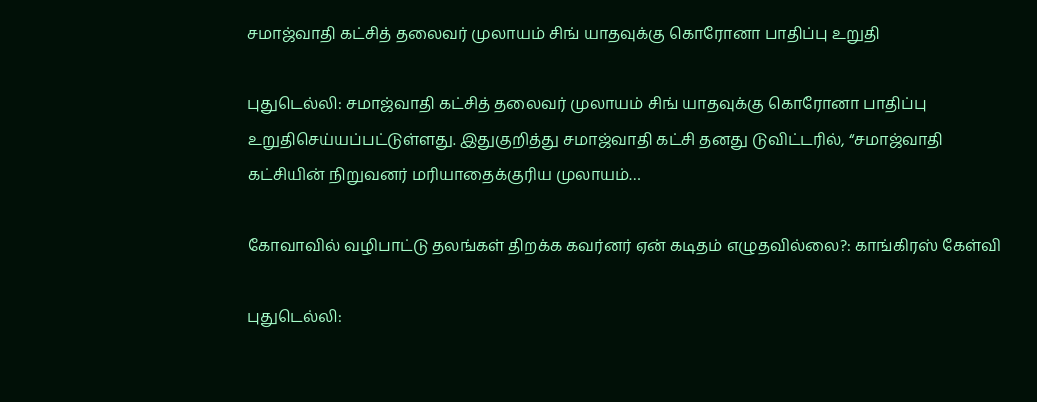சமாஜ்வாதி கட்சித் தலைவர் முலாயம் சிங் யாதவுக்கு கொரோனா பாதிப்பு உறுதி

புதுடெல்லி: சமாஜ்வாதி கட்சித் தலைவர் முலாயம் சிங் யாதவுக்கு கொரோனா பாதிப்பு உறுதிசெய்யப்பட்டுள்ளது. இதுகுறித்து சமாஜ்வாதி கட்சி தனது டுவிட்டரில், “சமாஜ்வாதி கட்சியின் நிறுவனர் மரியாதைக்குரிய முலாயம்…

கோவாவில் வழிபாட்டு தலங்கள் திறக்க கவர்னர் ஏன் கடிதம் எழுதவில்லை?: காங்கிரஸ் கேள்வி

புதுடெல்லி: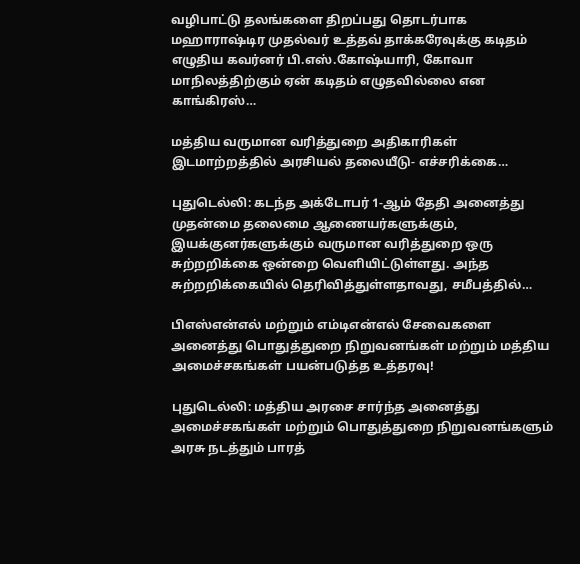வழிபாட்டு தலங்களை திறப்பது தொடர்பாக மஹாராஷ்டிர முதல்வர் உத்தவ் தாக்கரேவுக்கு கடிதம் எழுதிய கவர்னர் பி.எஸ்.கோஷ்யாரி, கோவா மாநிலத்திற்கும் ஏன் கடிதம் எழுதவில்லை என காங்கிரஸ்…

மத்திய வருமான வரித்துறை அதிகாரிகள் இடமாற்றத்தில் அரசியல் தலையீடு- எச்சரிக்கை…

புதுடெல்லி: கடந்த அக்டோபர் 1-ஆம் தேதி அனைத்து முதன்மை தலைமை ஆணையர்களுக்கும், இயக்குனர்களுக்கும் வருமான வரித்துறை ஒரு சுற்றறிக்கை ஒன்றை வெளியிட்டுள்ளது. அந்த சுற்றறிக்கையில் தெரிவித்துள்ளதாவது, சமீபத்தில்…

பிஎஸ்என்எல் மற்றும் எம்டிஎன்எல் சேவைகளை அனைத்து பொதுத்துறை நிறுவனங்கள் மற்றும் மத்திய அமைச்சகங்கள் பயன்படுத்த உத்தரவு!

புதுடெல்லி: மத்திய அரசை சார்ந்த அனைத்து அமைச்சகங்கள் மற்றும் பொதுத்துறை நிறுவனங்களும் அரசு நடத்தும் பாரத்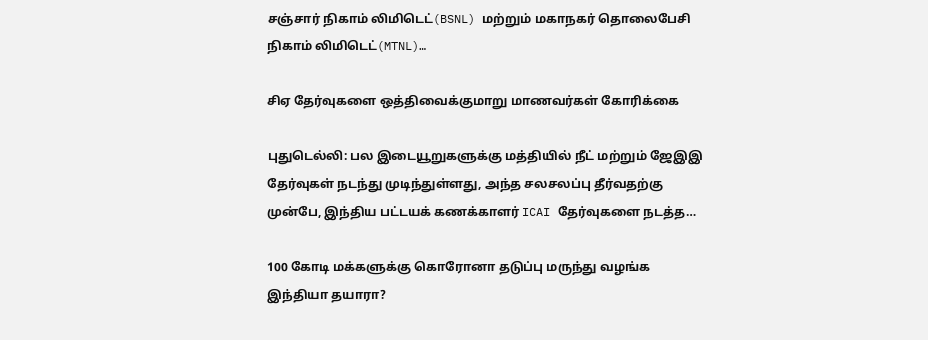சஞ்சார் நிகாம் லிமிடெட்(BSNL) மற்றும் மகாநகர் தொலைபேசி நிகாம் லிமிடெட்(MTNL)…

சிஏ தேர்வுகளை ஒத்திவைக்குமாறு மாணவர்கள் கோரிக்கை

புதுடெல்லி: பல இடையூறுகளுக்கு மத்தியில் நீட் மற்றும் ஜேஇஇ தேர்வுகள் நடந்து முடிந்துள்ளது, அந்த சலசலப்பு தீர்வதற்கு முன்பே, இந்திய பட்டயக் கணக்காளர் ICAI தேர்வுகளை நடத்த…

100 கோடி மக்களுக்கு கொரோனா தடுப்பு மருந்து வழங்க இந்தியா தயாரா?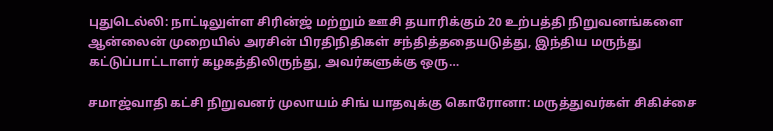புதுடெல்லி: நாட்டிலுள்ள சிரின்ஜ் மற்றும் ஊசி தயாரிக்கும் 20 உற்பத்தி நிறுவனங்களை ஆன்லைன் முறையில் அரசின் பிரதிநிதிகள் சந்தித்ததையடுத்து, இந்திய மருந்து கட்டுப்பாட்டாளர் கழகத்திலிருந்து, அவர்களுக்கு ஒரு…

சமாஜ்வாதி கட்சி நிறுவனர் முலாயம் சிங் யாதவுக்கு கொரோனா: மருத்துவர்கள் சிகிச்சை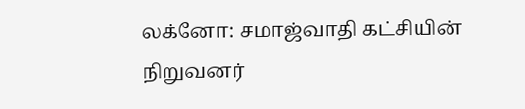லக்னோ: சமாஜ்வாதி கட்சியின் நிறுவனர்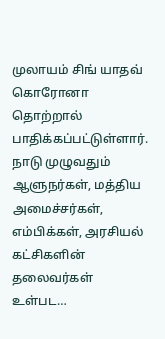முலாயம் சிங் யாதவ் கொரோனா தொற்றால் பாதிக்கப்பட்டுள்ளார். நாடு முழுவதும் ஆளுநர்கள், மத்திய அமைச்சர்கள், எம்பிக்கள், அரசியல் கட்சிகளின் தலைவர்கள் உள்பட…